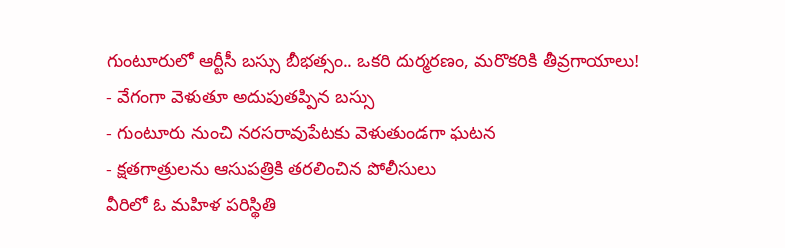గుంటూరులో ఆర్టీసీ బస్సు బీభత్సం.. ఒకరి దుర్మరణం, మరొకరికి తీవ్రగాయాలు!
- వేగంగా వెళుతూ అదుపుతప్పిన బస్సు
- గుంటూరు నుంచి నరసరావుపేటకు వెళుతుండగా ఘటన
- క్షతగాత్రులను ఆసుపత్రికి తరలించిన పోలీసులు
వీరిలో ఓ మహిళ పరిస్థితి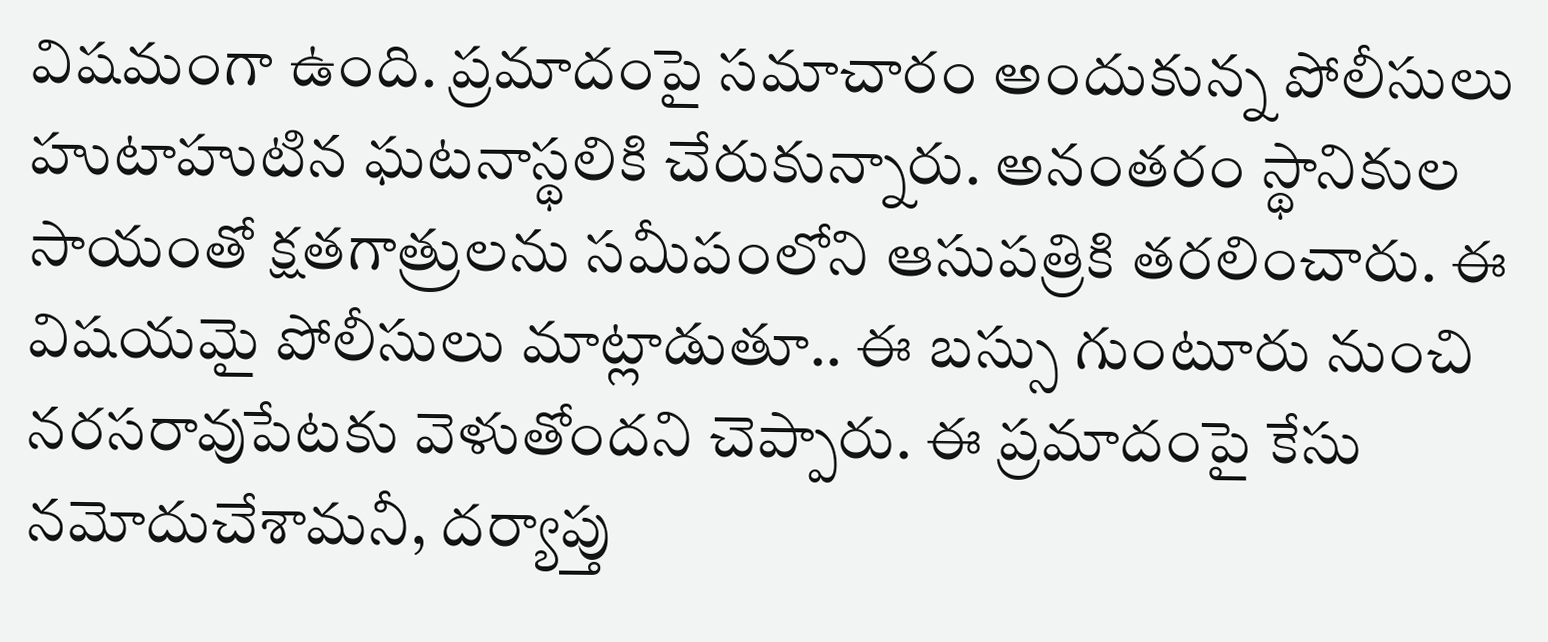విషమంగా ఉంది. ప్రమాదంపై సమాచారం అందుకున్న పోలీసులు హుటాహుటిన ఘటనాస్థలికి చేరుకున్నారు. అనంతరం స్థానికుల సాయంతో క్షతగాత్రులను సమీపంలోని ఆసుపత్రికి తరలించారు. ఈ విషయమై పోలీసులు మాట్లాడుతూ.. ఈ బస్సు గుంటూరు నుంచి నరసరావుపేటకు వెళుతోందని చెప్పారు. ఈ ప్రమాదంపై కేసు నమోదుచేశామనీ, దర్యాప్తు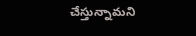చేస్తున్నామని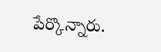పేర్కొన్నారు.